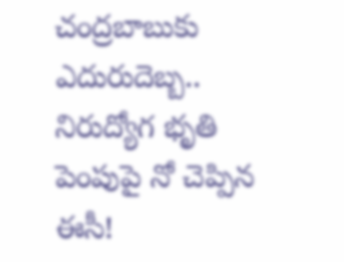చంద్రబాబుకు ఎదురుదెబ్బ.. నిరుద్యోగ భృతి పెంపుపై నో చెప్పిన ఈసీ!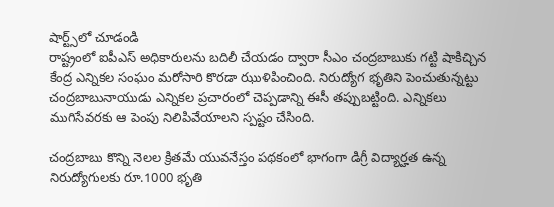షార్ట్స్‌లో చూడండి
రాష్ట్రంలో ఐపీఎస్ అధికారులను బదిలీ చేయడం ద్వారా సీఎం చంద్రబాబుకు గట్టి షాకిచ్చిన కేంద్ర ఎన్నికల సంఘం మరోసారి కొరడా ఝుళిపించింది. నిరుద్యోగ భృతిని పెంచుతున్నట్టు చంద్రబాబునాయుడు ఎన్నికల ప్రచారంలో చెప్పడాన్ని ఈసీ తప్పుబట్టింది. ఎన్నికలు ముగిసేవరకు ఆ పెంపు నిలిపివేయాలని స్పష్టం చేసింది.

చంద్రబాబు కొన్ని నెలల క్రితమే యువనేస్తం పథకంలో భాగంగా డిగ్రీ విద్యార్హత ఉన్న నిరుద్యోగులకు రూ.1000 భృతి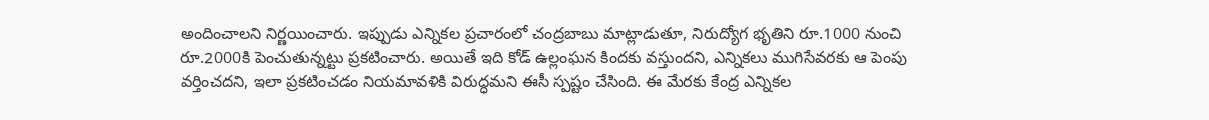అందించాలని నిర్ణయించారు. ఇప్పుడు ఎన్నికల ప్రచారంలో చంద్రబాబు మాట్లాడుతూ, నిరుద్యోగ భృతిని రూ.1000 నుంచి రూ.2000కి పెంచుతున్నట్టు ప్రకటించారు. అయితే ఇది కోడ్ ఉల్లంఘన కిందకు వస్తుందని, ఎన్నికలు ముగిసేవరకు ఆ పెంపు వర్తించదని, ఇలా ప్రకటించడం నియమావళికి విరుద్ధమని ఈసీ స్పష్టం చేసింది. ఈ మేరకు కేంద్ర ఎన్నికల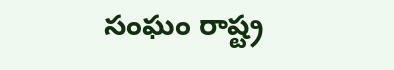సంఘం రాష్ట్ర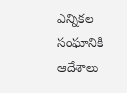ఎన్నికల సంఘానికి ఆదేశాలు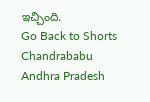ఇచ్చింది.
Go Back to Shorts
Chandrababu
Andhra Pradesh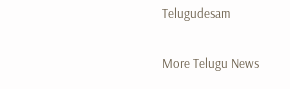Telugudesam

More Telugu News